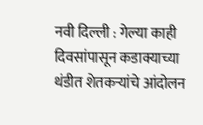नवी दिल्ली : गेल्या काही दिवसांपासून कडाक्याच्या थंडीत शेतकऱ्यांचे आंदोलन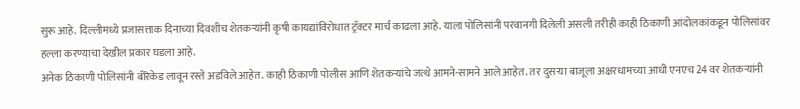सुरू आहे. दिल्लीमध्ये प्रजासत्ताक दिनाच्या दिवशीच शेतकऱ्यांनी कृषी कायद्यांविरोधात ट्रॅक्टर मार्च काढला आहे. याला पोलिसांनी परवानगी दिलेली असली तरीही काही ठिकाणी आंदोलकांकडून पोलिसांवर हल्ला करण्याचा देखील प्रकार घडला आहे.
अनेक ठिकाणी पोलिसांनी बॅरिकेड लावून रस्ते अडविले आहेत. काही ठिकाणी पोलीस आणि शेतकऱ्यांचे जत्थे आमने-सामने आले आहेत. तर दुसऱ्या बाजूला अक्षरधामच्या आधी एनएच 24 वर शेतकऱ्यांनी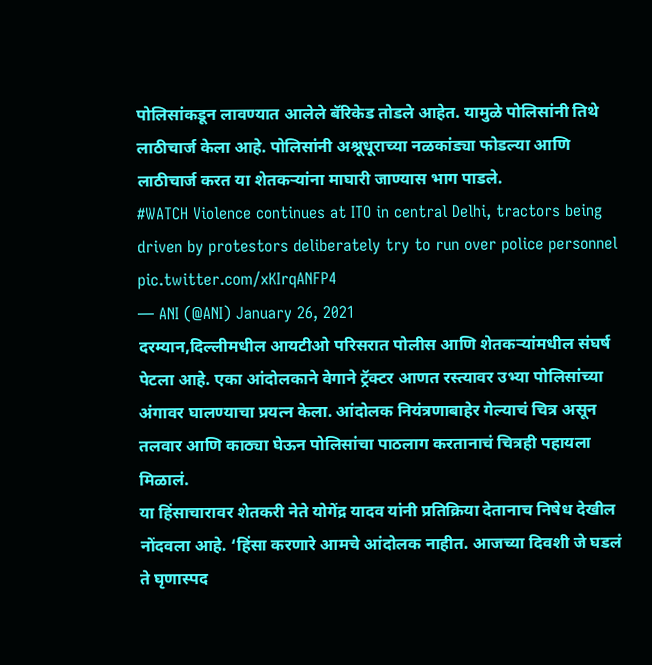पोलिसांकडून लावण्यात आलेले बॅरिकेड तोडले आहेत. यामुळे पोलिसांनी तिथे लाठीचार्ज केला आहे. पोलिसांनी अश्रूधूराच्या नळकांड्या फोडल्या आणि लाठीचार्ज करत या शेतकऱ्यांना माघारी जाण्यास भाग पाडले.
#WATCH Violence continues at ITO in central Delhi, tractors being driven by protestors deliberately try to run over police personnel pic.twitter.com/xKIrqANFP4
— ANI (@ANI) January 26, 2021
दरम्यान,दिल्लीमधील आयटीओ परिसरात पोलीस आणि शेतकऱ्यांमधील संघर्ष पेटला आहे. एका आंदोलकाने वेगाने ट्रॅक्टर आणत रस्त्यावर उभ्या पोलिसांच्या अंगावर घालण्याचा प्रयत्न केला. आंदोलक नियंत्रणाबाहेर गेल्याचं चित्र असून तलवार आणि काठ्या घेऊन पोलिसांचा पाठलाग करतानाचं चित्रही पहायला मिळालं.
या हिंसाचारावर शेतकरी नेते योगेंद्र यादव यांनी प्रतिक्रिया देतानाच निषेध देखील नोंदवला आहे. ‘हिंसा करणारे आमचे आंदोलक नाहीत. आजच्या दिवशी जे घडलं ते घृणास्पद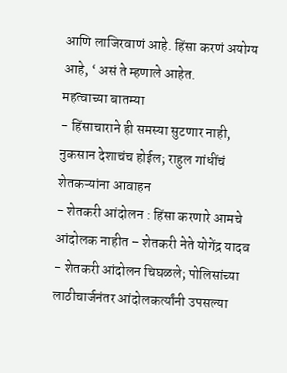आणि लाजिरवाणं आहे. हिंसा करणं अयोग्य आहे, ‘ असं ते म्हणाले आहेत.
महत्वाच्या बातम्या
- हिंसाचाराने ही समस्या सुटणार नाही, नुकसान देशाचंच होईल; राहुल गांधींचं शेतकऱ्यांना आवाहन
- शेतकरी आंदोलन : हिंसा करणारे आमचे आंदोलक नाहीत – शेतकरी नेते योगेंद्र यादव
- शेतकरी आंदोलन चिघळले; पोलिसांच्या लाठीचार्जनंतर आंदोलकर्त्यांनी उपसल्या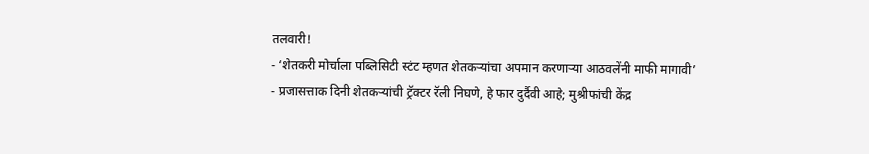तलवारी!
- ‘शेतकरी मोर्चाला पब्लिसिटी स्टंट म्हणत शेतकऱ्यांचा अपमान करणाऱ्या आठवलेंनी माफी मागावी’
- प्रजासत्ताक दिनी शेतकऱ्यांची ट्रॅक्टर रॅली निघणे, हे फार दुर्दैवी आहे; मुश्रीफांची केंद्र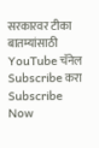सरकारवर टीका
बातम्यांसाठी YouTube चॅनेल Subscribe करा
Subscribe Now